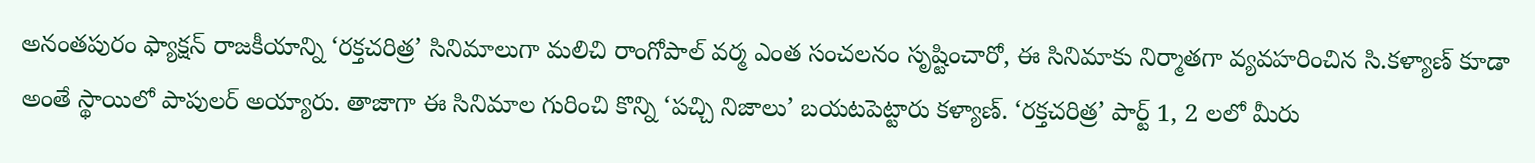అనంతపురం ఫ్యాక్షన్ రాజకీయాన్ని ‘రక్తచరిత్ర’ సినిమాలుగా మలిచి రాంగోపాల్ వర్మ ఎంత సంచలనం సృష్టించారో, ఈ సినిమాకు నిర్మాతగా వ్యవహరించిన సి.కళ్యాణ్ కూడా అంతే స్థాయిలో పాపులర్ అయ్యారు. తాజాగా ఈ సినిమాల గురించి కొన్ని ‘పచ్చి నిజాలు’ బయటపెట్టారు కళ్యాణ్. ‘రక్తచరిత్ర’ పార్ట్ 1, 2 లలో మీరు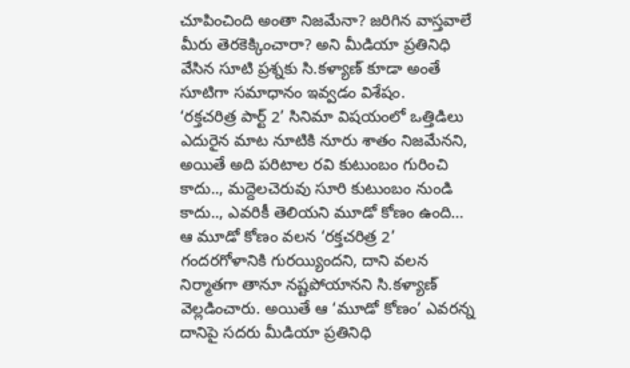చూపించింది అంతా నిజమేనా? జరిగిన వాస్తవాలే మీరు తెరకెక్కించారా? అని మీడియా ప్రతినిధి వేసిన సూటి ప్రశ్నకు సి.కళ్యాణ్ కూడా అంతే సూటిగా సమాధానం ఇవ్వడం విశేషం.
‘రక్తచరిత్ర పార్ట్ 2’ సినిమా విషయంలో ఒత్తిడిలు ఎదురైన మాట నూటికి నూరు శాతం నిజమేనని, అయితే అది పరిటాల రవి కుటుంబం గురించి కాదు.., మద్దెలచెరువు సూరి కుటుంబం నుండి కాదు.., ఎవరికీ తెలియని మూడో కోణం ఉంది… ఆ మూడో కోణం వలన ‘రక్తచరిత్ర 2’ గందరగోళానికి గురయ్యిందని, దాని వలన నిర్మాతగా తానూ నష్టపోయానని సి.కళ్యాణ్ వెల్లడించారు. అయితే ఆ ‘మూడో కోణం’ ఎవరన్న దానిపై సదరు మీడియా ప్రతినిధి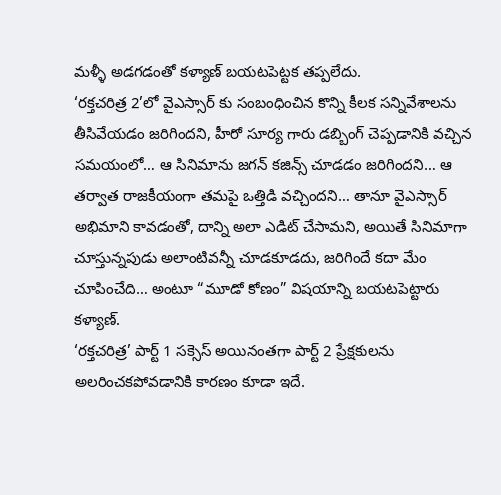మళ్ళీ అడగడంతో కళ్యాణ్ బయటపెట్టక తప్పలేదు.
‘రక్తచరిత్ర 2’లో వైఎస్సార్ కు సంబంధించిన కొన్ని కీలక సన్నివేశాలను తీసివేయడం జరిగిందని, హీరో సూర్య గారు డబ్బింగ్ చెప్పడానికి వచ్చిన సమయంలో… ఆ సినిమాను జగన్ కజిన్స్ చూడడం జరిగిందని… ఆ తర్వాత రాజకీయంగా తమపై ఒత్తిడి వచ్చిందని… తానూ వైఎస్సార్ అభిమాని కావడంతో, దాన్ని అలా ఎడిట్ చేసామని, అయితే సినిమాగా చూస్తున్నపుడు అలాంటివన్నీ చూడకూడదు, జరిగిందే కదా మేం చూపించేది… అంటూ “మూడో కోణం” విషయాన్ని బయటపెట్టారు కళ్యాణ్.
‘రక్తచరిత్ర’ పార్ట్ 1 సక్సెస్ అయినంతగా పార్ట్ 2 ప్రేక్షకులను అలరించకపోవడానికి కారణం కూడా ఇదే.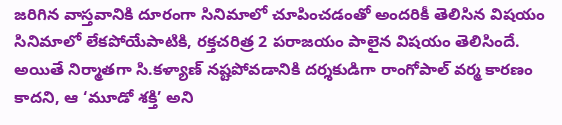జరిగిన వాస్తవానికి దూరంగా సినిమాలో చూపించడంతో అందరికీ తెలిసిన విషయం సినిమాలో లేకపోయేపాటికి, రక్తచరిత్ర 2 పరాజయం పాలైన విషయం తెలిసిందే. అయితే నిర్మాతగా సి.కళ్యాణ్ నష్టపోవడానికి దర్శకుడిగా రాంగోపాల్ వర్మ కారణం కాదని, ఆ ‘మూడో శక్తి’ అని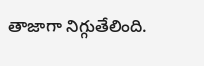తాజాగా నిగ్గుతేలింది.